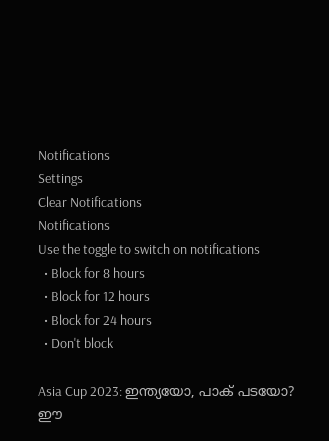Notifications
Settings
Clear Notifications
Notifications
Use the toggle to switch on notifications
  • Block for 8 hours
  • Block for 12 hours
  • Block for 24 hours
  • Don't block

Asia Cup 2023: ഇന്ത്യയോ, പാക് പടയോ? ഈ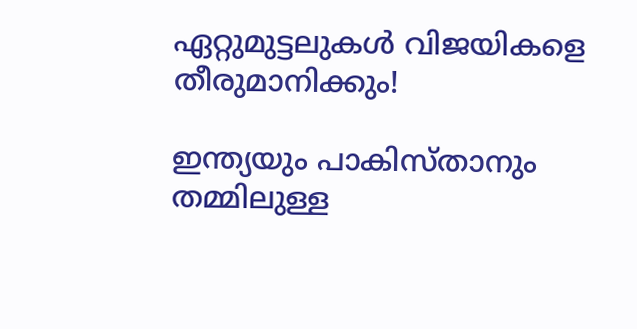ഏറ്റുമുട്ടലുകള്‍ വിജയികളെ തീരുമാനിക്കും!

ഇന്ത്യയും പാകിസ്താനും തമ്മിലുള്ള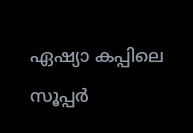ഏഷ്യാ കപ്പിലെ സൂപ്പര്‍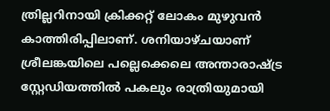ത്രില്ലറിനായി ക്രിക്കറ്റ് ലോകം മുഴുവന്‍ കാത്തിരിപ്പിലാണ്. ശനിയാഴ്ചയാണ് ശ്രീലങ്കയിലെ പല്ലെക്കെലെ അന്താരാഷ്ട്ര സ്റ്റേഡിയത്തില്‍ പകലും രാത്രിയുമായി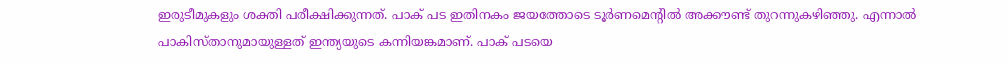ഇരുടീമുകളും ശക്തി പരീക്ഷിക്കുന്നത്. പാക് പട ഇതിനകം ജയത്തോടെ ടൂര്‍ണമെന്റില്‍ അക്കൗണ്ട് തുറന്നുകഴിഞ്ഞു. എന്നാല്‍ പാകിസ്താനുമായുള്ളത് ഇന്ത്യയുടെ കന്നിയങ്കമാണ്. പാക് പടയെ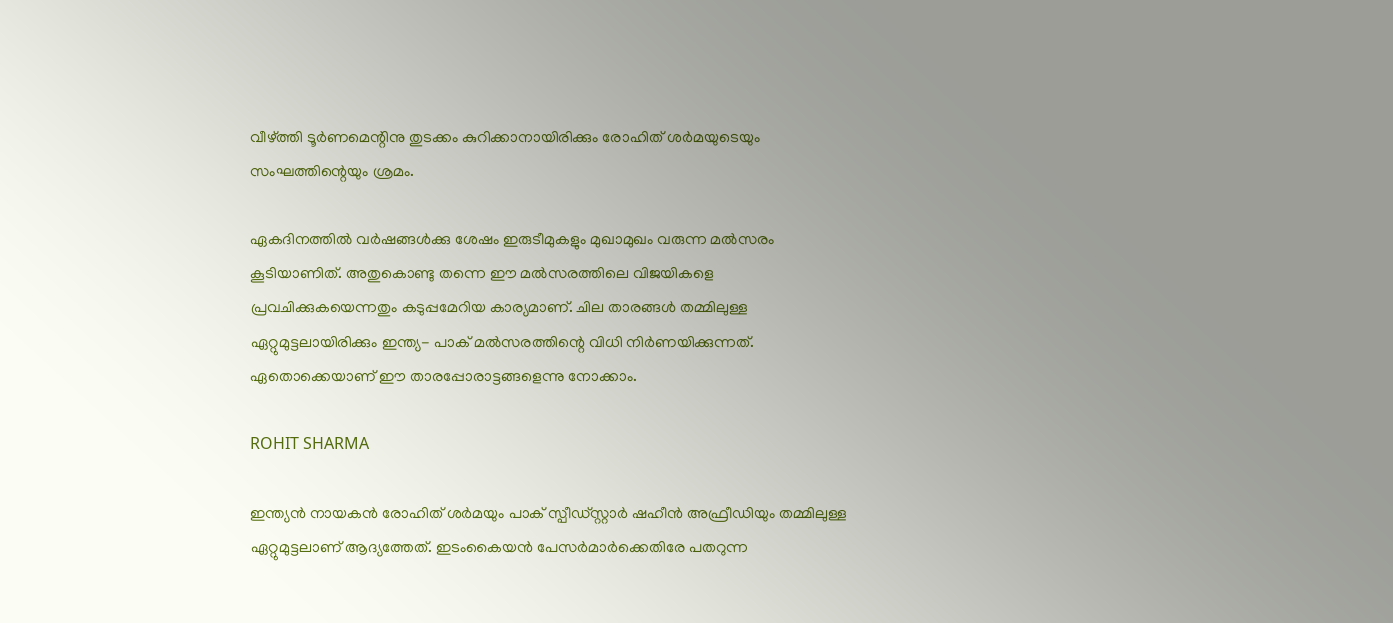വീഴ്ത്തി ടൂര്‍ണമെന്റിനു തുടക്കം കുറിക്കാനായിരിക്കും രോഹിത് ശര്‍മയുടെയും സംഘത്തിന്റെയും ശ്രമം.

ഏകദിനത്തില്‍ വര്‍ഷങ്ങള്‍ക്കു ശേഷം ഇരുടീമുകളും മുഖാമുഖം വരുന്ന മല്‍സരം കൂടിയാണിത്. അതുകൊണ്ടു തന്നെ ഈ മല്‍സരത്തിലെ വിജയികളെ പ്രവചിക്കുകയെന്നതും കടുപ്പമേറിയ കാര്യമാണ്. ചില താരങ്ങള്‍ തമ്മിലുള്ള ഏറ്റുമുട്ടലായിരിക്കും ഇന്ത്യ- പാക് മല്‍സരത്തിന്റെ വിധി നിര്‍ണയിക്കുന്നത്. ഏതൊക്കെയാണ് ഈ താരപ്പോരാട്ടങ്ങളെന്നു നോക്കാം.

ROHIT SHARMA

ഇന്ത്യന്‍ നായകന്‍ രോഹിത് ശര്‍മയും പാക് സ്പീഡ്സ്റ്റാര്‍ ഷഹീന്‍ അഫ്രീഡിയും തമ്മിലുള്ള ഏറ്റുമുട്ടലാണ് ആദ്യത്തേത്. ഇടംകൈയന്‍ പേസര്‍മാര്‍ക്കെതിരേ പതറുന്ന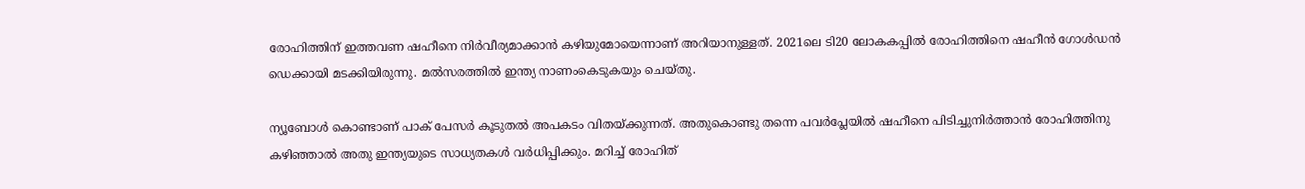രോഹിത്തിന് ഇത്തവണ ഷഹീനെ നിര്‍വീര്യമാക്കാന്‍ കഴിയുമോയെന്നാണ് അറിയാനുള്ളത്. 2021ലെ ടി20 ലോകകപ്പില്‍ രോഹിത്തിനെ ഷഹീന്‍ ഗോള്‍ഡന്‍ ഡെക്കായി മടക്കിയിരുന്നു. മല്‍സരത്തില്‍ ഇന്ത്യ നാണംകെടുകയും ചെയ്തു.

ന്യൂബോള്‍ കൊണ്ടാണ് പാക് പേസര്‍ കൂടുതല്‍ അപകടം വിതയ്ക്കുന്നത്. അതുകൊണ്ടു തന്നെ പവര്‍പ്ലേയില്‍ ഷഹീനെ പിടിച്ചുനിര്‍ത്താന്‍ രോഹിത്തിനു കഴിഞ്ഞാല്‍ അതു ഇന്ത്യയുടെ സാധ്യതകള്‍ വര്‍ധിപ്പിക്കും. മറിച്ച് രോഹിത്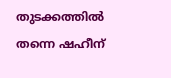തുടക്കത്തില്‍ തന്നെ ഷഹീന്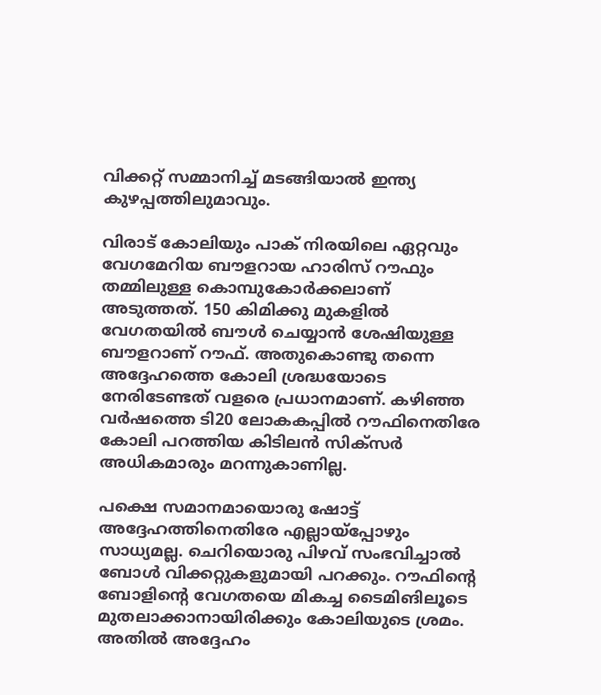വിക്കറ്റ് സമ്മാനിച്ച് മടങ്ങിയാല്‍ ഇന്ത്യ കുഴപ്പത്തിലുമാവും.

വിരാട് കോലിയും പാക് നിരയിലെ ഏറ്റവും വേഗമേറിയ ബൗളറായ ഹാരിസ് റൗഫും തമ്മിലുള്ള കൊമ്പുകോര്‍ക്കലാണ് അടുത്തത്. 150 കിമിക്കു മുകളില്‍ വേഗതയില്‍ ബൗള്‍ ചെയ്യാന്‍ ശേഷിയുള്ള ബൗളറാണ് റൗഫ്. അതുകൊണ്ടു തന്നെ അദ്ദേഹത്തെ കോലി ശ്രദ്ധയോടെ നേരിടേണ്ടത് വളരെ പ്രധാനമാണ്. കഴിഞ്ഞ വര്‍ഷത്തെ ടി20 ലോകകപ്പില്‍ റൗഫിനെതിരേ കോലി പറത്തിയ കിടിലന്‍ സിക്‌സര്‍ അധികമാരും മറന്നുകാണില്ല.

പക്ഷെ സമാനമായൊരു ഷോട്ട് അദ്ദേഹത്തിനെതിരേ എല്ലായ്‌പ്പോഴും സാധ്യമല്ല. ചെറിയൊരു പിഴവ് സംഭവിച്ചാല്‍ ബോള്‍ വിക്കറ്റുകളുമായി പറക്കും. റൗഫിന്റെ ബോളിന്റെ വേഗതയെ മികച്ച ടൈമിങിലൂടെ മുതലാക്കാനായിരിക്കും കോലിയുടെ ശ്രമം. അതില്‍ അദ്ദേഹം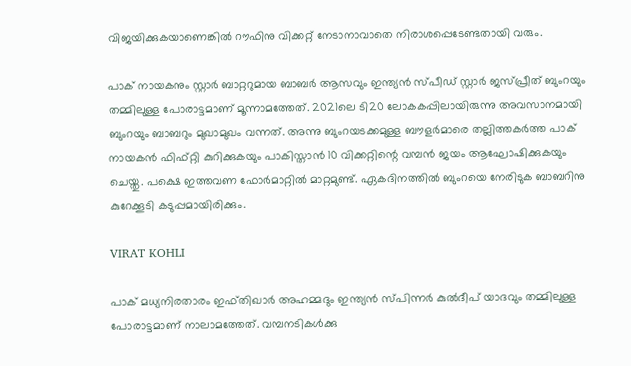വിജയിക്കുകയാണെങ്കില്‍ റൗഫിനു വിക്കറ്റ് നേടാനാവാതെ നിരാശപ്പെടേണ്ടതായി വരും.

പാക് നായകനും സ്റ്റാര്‍ ബാറ്ററുമായ ബാബര്‍ ആസവും ഇന്ത്യന്‍ സ്പീഡ് സ്റ്റാര്‍ ജസ്പ്രീത് ബുംറയും തമ്മിലുള്ള പോരാട്ടമാണ് മൂന്നാമത്തേത്. 2021ലെ ടി20 ലോകകപ്പിലായിരുന്നു അവസാനമായി ബുംറയും ബാബറും മുഖാമുഖം വന്നത്. അന്നു ബുംറയടക്കമുള്ള ബൗളര്‍മാരെ തല്ലിത്തകര്‍ത്ത പാക് നായകന്‍ ഫിഫ്റ്റി കുറിക്കുകയും പാകിസ്താന്‍ 10 വിക്കറ്റിന്റെ വമ്പന്‍ ജയം ആഘോഷിക്കുകയും ചെയ്തു. പക്ഷെ ഇത്തവണ ഫോര്‍മാറ്റില്‍ മാറ്റമുണ്ട്. ഏകദിനത്തില്‍ ബുംറയെ നേരിടുക ബാബറിനു കുറേക്കൂടി കടുപ്പമായിരിക്കും.

VIRAT KOHLI

പാക് മധ്യനിരതാരം ഇഫ്തിഖാര്‍ അഹമ്മദും ഇന്ത്യന്‍ സ്പിന്നര്‍ കുല്‍ദീപ് യാദവും തമ്മിലുള്ള പോരാട്ടമാണ് നാലാമത്തേത്. വമ്പനടികള്‍ക്കു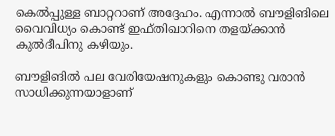കെല്‍പ്പുള്ള ബാറ്ററാണ് അദ്ദേഹം. എന്നാല്‍ ബൗളിങിലെ വൈവിധ്യം കൊണ്ട് ഇഫ്തിഖാറിനെ തളയ്ക്കാന്‍ കുല്‍ദീപിനു കഴിയും.

ബൗളിങില്‍ പല വേരിയേഷനുകളും കൊണ്ടു വരാന്‍ സാധിക്കുന്നയാളാണ്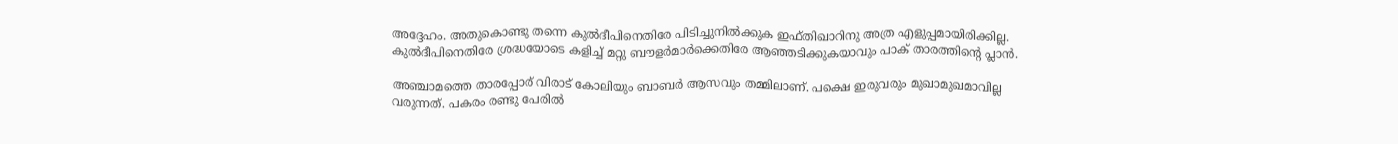അദ്ദേഹം. അതുകൊണ്ടു തന്നെ കുല്‍ദീപിനെതിരേ പിടിച്ചുനില്‍ക്കുക ഇഫ്തിഖാറിനു അത്ര എളുപ്പമായിരിക്കില്ല. കുല്‍ദീപിനെതിരേ ശ്രദ്ധയോടെ കളിച്ച് മറ്റു ബൗളര്‍മാര്‍ക്കെതിരേ ആഞ്ഞടിക്കുകയാവും പാക് താരത്തിന്റെ പ്ലാന്‍.

അഞ്ചാമത്തെ താരപ്പോര് വിരാട് കോലിയും ബാബര്‍ ആസവും തമ്മിലാണ്. പക്ഷെ ഇരുവരും മുഖാമുഖമാവില്ല വരുന്നത്. പകരം രണ്ടു പേരില്‍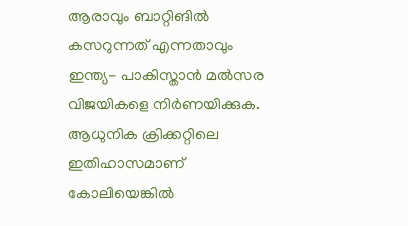ആരാവും ബാറ്റിങില്‍ കസറുന്നത് എന്നതാവും ഇന്ത്യ- പാകിസ്താന്‍ മല്‍സര വിജയികളെ നിര്‍ണയിക്കുക. ആധുനിക ക്രിക്കറ്റിലെ ഇതിഹാസമാണ് കോലിയെങ്കില്‍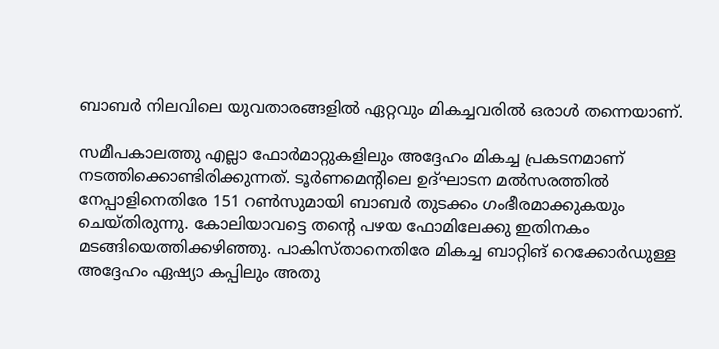ബാബര്‍ നിലവിലെ യുവതാരങ്ങളില്‍ ഏറ്റവും മികച്ചവരില്‍ ഒരാള്‍ തന്നെയാണ്.

സമീപകാലത്തു എല്ലാ ഫോര്‍മാറ്റുകളിലും അദ്ദേഹം മികച്ച പ്രകടനമാണ് നടത്തിക്കൊണ്ടിരിക്കുന്നത്. ടൂര്‍ണമെന്റിലെ ഉദ്ഘാടന മല്‍സരത്തില്‍ നേപ്പാളിനെതിരേ 151 റണ്‍സുമായി ബാബര്‍ തുടക്കം ഗംഭീരമാക്കുകയും ചെയ്തിരുന്നു. കോലിയാവട്ടെ തന്റെ പഴയ ഫോമിലേക്കു ഇതിനകം മടങ്ങിയെത്തിക്കഴിഞ്ഞു. പാകിസ്താനെതിരേ മികച്ച ബാറ്റിങ് റെക്കോര്‍ഡുള്ള അദ്ദേഹം ഏഷ്യാ കപ്പിലും അതു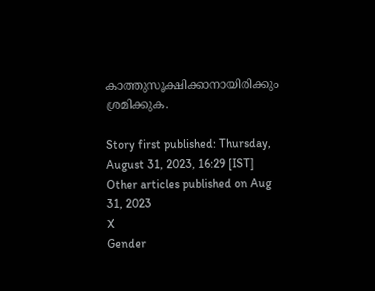കാത്തുസൂക്ഷിക്കാനായിരിക്കും ശ്രമിക്കുക.

Story first published: Thursday, August 31, 2023, 16:29 [IST]
Other articles published on Aug 31, 2023
X
Gender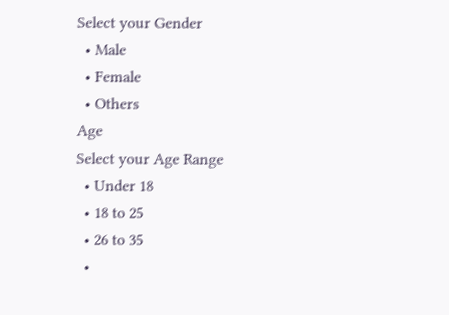Select your Gender
  • Male
  • Female
  • Others
Age
Select your Age Range
  • Under 18
  • 18 to 25
  • 26 to 35
  •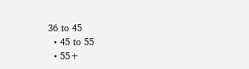36 to 45
  • 45 to 55
  • 55+